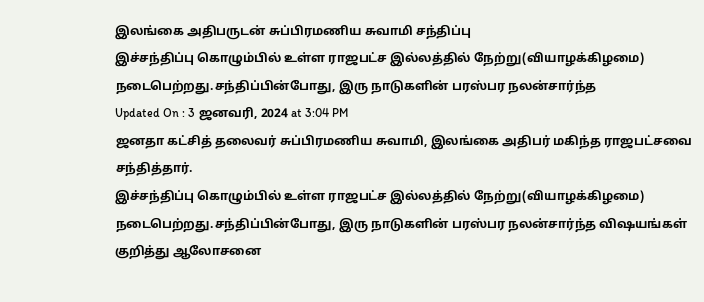இலங்கை அதிபருடன் சுப்பிரமணிய சுவாமி சந்திப்பு
இச்சந்திப்பு கொழும்பில் உள்ள ராஜபட்ச இல்லத்தில் நேற்று(வியாழக்கிழமை) நடைபெற்றது.சந்திப்பின்போது, இரு நாடுகளின் பரஸ்பர நலன்சார்ந்த
Updated On : 3 ஜனவரி, 2024 at 3:04 PM
ஜனதா கட்சித் தலைவர் சுப்பிரமணிய சுவாமி, இலங்கை அதிபர் மகிந்த ராஜபட்சவை சந்தித்தார்.
இச்சந்திப்பு கொழும்பில் உள்ள ராஜபட்ச இல்லத்தில் நேற்று(வியாழக்கிழமை) நடைபெற்றது.சந்திப்பின்போது, இரு நாடுகளின் பரஸ்பர நலன்சார்ந்த விஷயங்கள் குறித்து ஆலோசனை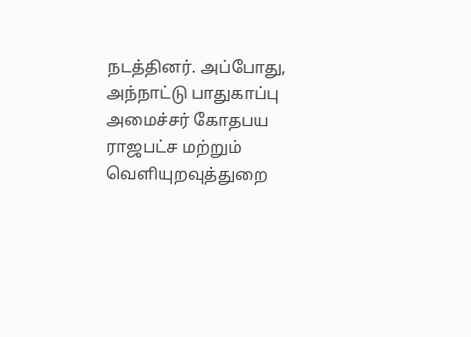நடத்தினர். அப்போது, அந்நாட்டு பாதுகாப்பு அமைச்சர் கோதபய ராஜபட்ச மற்றும் வெளியுறவுத்துறை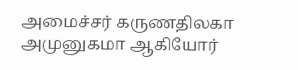அமைச்சர் கருணதிலகா அமுனுகமா ஆகியோர்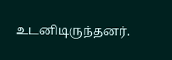உடனிடிருந்தனர்.